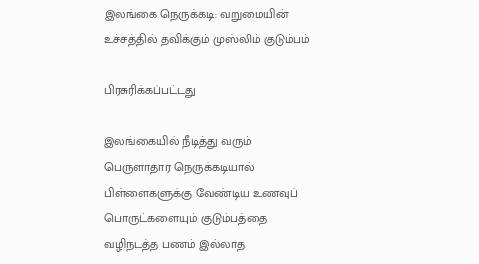இலங்கை நெருக்கடி: வறுமையின் உச்சத்தில் தவிக்கும் முஸ்லிம் குடும்பம்

பிரசுரிக்கப்பட்டது

இலங்கையில் நீடித்து வரும் பெருளாதார நெருக்கடியால் பிள்ளைகளுக்கு வேண்டிய உணவுப் பொருட்களையும் குடும்பத்தை வழிநடத்த பணம் இல்லாத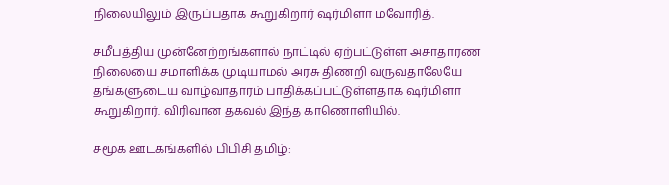நிலையிலும் இருப்பதாக கூறுகிறார் ஷர்மிளா மவோரித்.

சமீபத்திய முன்னேற்றங்களால் நாட்டில் ஏற்பட்டுள்ள அசாதாரண நிலையை சமாளிக்க முடியாமல் அரசு திணறி வருவதாலேயே தங்களுடைய வாழ்வாதாரம் பாதிக்கப்பட்டுள்ளதாக ஷர்மிளா கூறுகிறார். விரிவான தகவல் இந்த காணொளியில்.

சமூக ஊடகங்களில் பிபிசி தமிழ்: